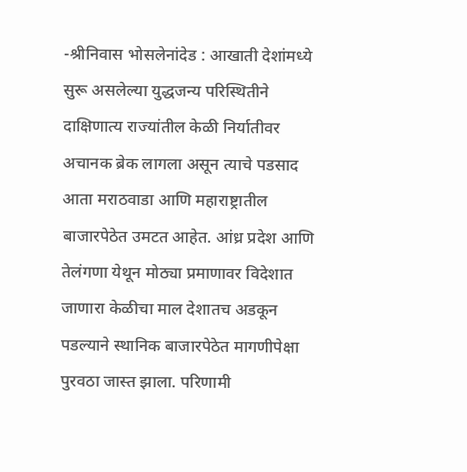-श्रीनिवास भोसलेनांदेड : आखाती देशांमध्ये सुरू असलेल्या युद्धजन्य परिस्थितीने दाक्षिणात्य राज्यांतील केळी निर्यातीवर अचानक ब्रेक लागला असून त्याचे पडसाद आता मराठवाडा आणि महाराष्ट्रातील बाजारपेठेत उमटत आहेत. आंध्र प्रदेश आणि तेलंगणा येथून मोठ्या प्रमाणावर विदेशात जाणारा केळीचा माल देशातच अडकून पडल्याने स्थानिक बाजारपेठेत मागणीपेक्षा पुरवठा जास्त झाला. परिणामी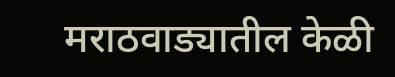मराठवाड्यातील केळी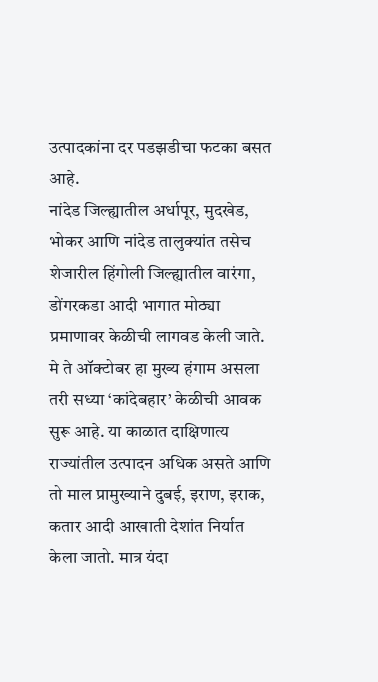उत्पादकांना दर पडझडीचा फटका बसत आहे.
नांदेड जिल्ह्यातील अर्धापूर, मुदखेड, भोकर आणि नांदेड तालुक्यांत तसेच शेजारील हिंगोली जिल्ह्यातील वारंगा, डोंगरकडा आदी भागात मोठ्या प्रमाणावर केळीची लागवड केली जाते. मे ते ऑक्टोबर हा मुख्य हंगाम असला तरी सध्या ‘कांदेबहार’ केळीची आवक सुरू आहे. या काळात दाक्षिणात्य राज्यांतील उत्पादन अधिक असते आणि तो माल प्रामुख्याने दुबई, इराण, इराक, कतार आदी आखाती देशांत निर्यात केला जातो. मात्र यंदा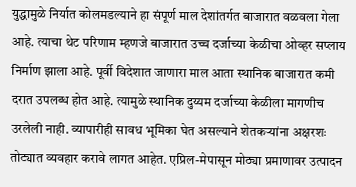युद्धामुळे निर्यात कोलमडल्याने हा संपूर्ण माल देशांतर्गत बाजारात वळवला गेला आहे. त्याचा थेट परिणाम म्हणजे बाजारात उच्च दर्जाच्या केळीचा ओव्हर सप्लाय निर्माण झाला आहे. पूर्वी विदेशात जाणारा माल आता स्थानिक बाजारात कमी दरात उपलब्ध होत आहे. त्यामुळे स्थानिक दुय्यम दर्जाच्या केळीला मागणीच उरलेली नाही. व्यापारीही सावध भूमिका घेत असल्याने शेतकऱ्यांना अक्षरशः तोट्यात व्यवहार करावे लागत आहेत. एप्रिल-मेपासून मोठ्या प्रमाणावर उत्पादन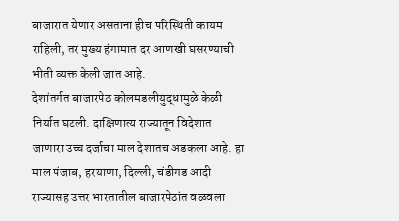बाजारात येणार असताना हीच परिस्थिती कायम राहिली, तर मुख्य हंगामात दर आणखी घसरण्याची भीती व्यक्त केली जात आहे.
देशांतर्गत बाजारपेठ कोलमडलीयुद्धामुळे केळी निर्यात घटली. दाक्षिणात्य राज्यातून विदेशात जाणारा उच्च दर्जाचा माल देशातच अडकला आहे. हा माल पंजाब, हरयाणा, दिल्ली, चंडीगड आदी राज्यासह उत्तर भारतातील बाजारपेठांत वळवला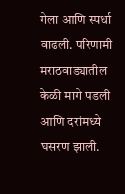गेला आणि स्पर्धा वाढली. परिणामी मराठवाड्यातील केळी मागे पडली आणि दरांमध्ये घसरण झाली.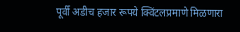पूर्वी अडीच हजार रूपये क्विंटलप्रमाणे मिळणारा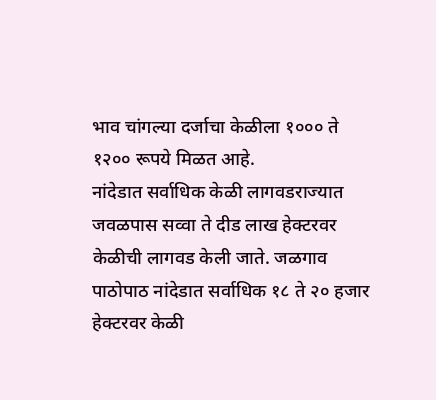भाव चांगल्या दर्जाचा केळीला १००० ते १२०० रूपये मिळत आहे.
नांदेडात सर्वाधिक केळी लागवडराज्यात जवळपास सव्वा ते दीड लाख हेक्टरवर केळीची लागवड केली जाते. जळगाव पाठोपाठ नांदेडात सर्वाधिक १८ ते २० हजार हेक्टरवर केळी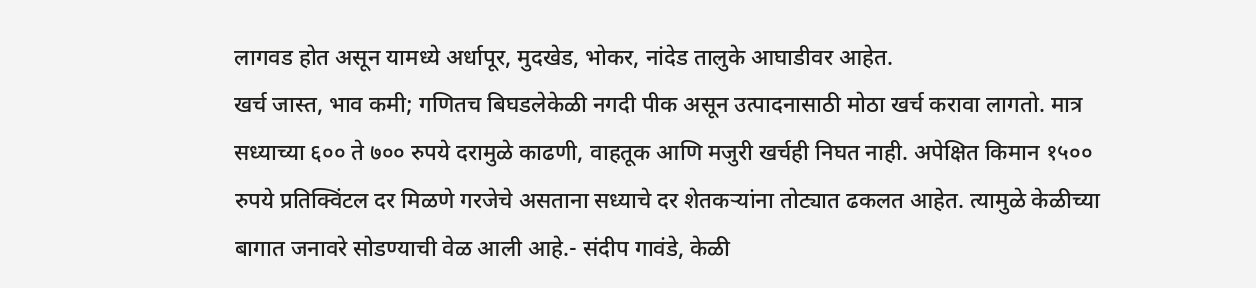लागवड होत असून यामध्ये अर्धापूर, मुदखेड, भोकर, नांदेड तालुके आघाडीवर आहेत.
खर्च जास्त, भाव कमी; गणितच बिघडलेकेळी नगदी पीक असून उत्पादनासाठी मोठा खर्च करावा लागतो. मात्र सध्याच्या ६०० ते ७०० रुपये दरामुळे काढणी, वाहतूक आणि मजुरी खर्चही निघत नाही. अपेक्षित किमान १५०० रुपये प्रतिक्विंटल दर मिळणे गरजेचे असताना सध्याचे दर शेतकऱ्यांना तोट्यात ढकलत आहेत. त्यामुळे केळीच्या बागात जनावरे सोडण्याची वेळ आली आहे.- संदीप गावंडे, केळी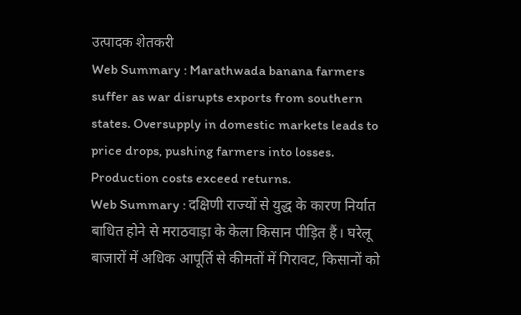उत्पादक शेतकरी
Web Summary : Marathwada banana farmers suffer as war disrupts exports from southern states. Oversupply in domestic markets leads to price drops, pushing farmers into losses. Production costs exceed returns.
Web Summary : दक्षिणी राज्यों से युद्ध के कारण निर्यात बाधित होने से मराठवाड़ा के केला किसान पीड़ित हैं। घरेलू बाजारों में अधिक आपूर्ति से कीमतों में गिरावट, किसानों को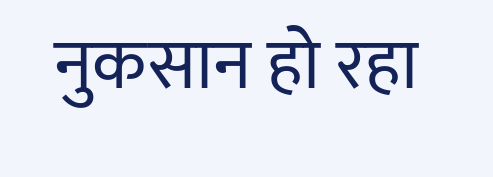नुकसान हो रहा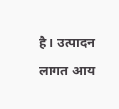है। उत्पादन लागत आय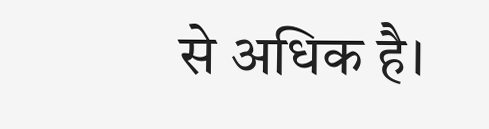से अधिक है।